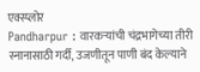एक्स्प्लोर
Pandharpur : वारकऱ्यांची चंद्रभागेच्या तीरी स्नानासाठी गर्दी, उजणीतून पाणी बंद केल्याने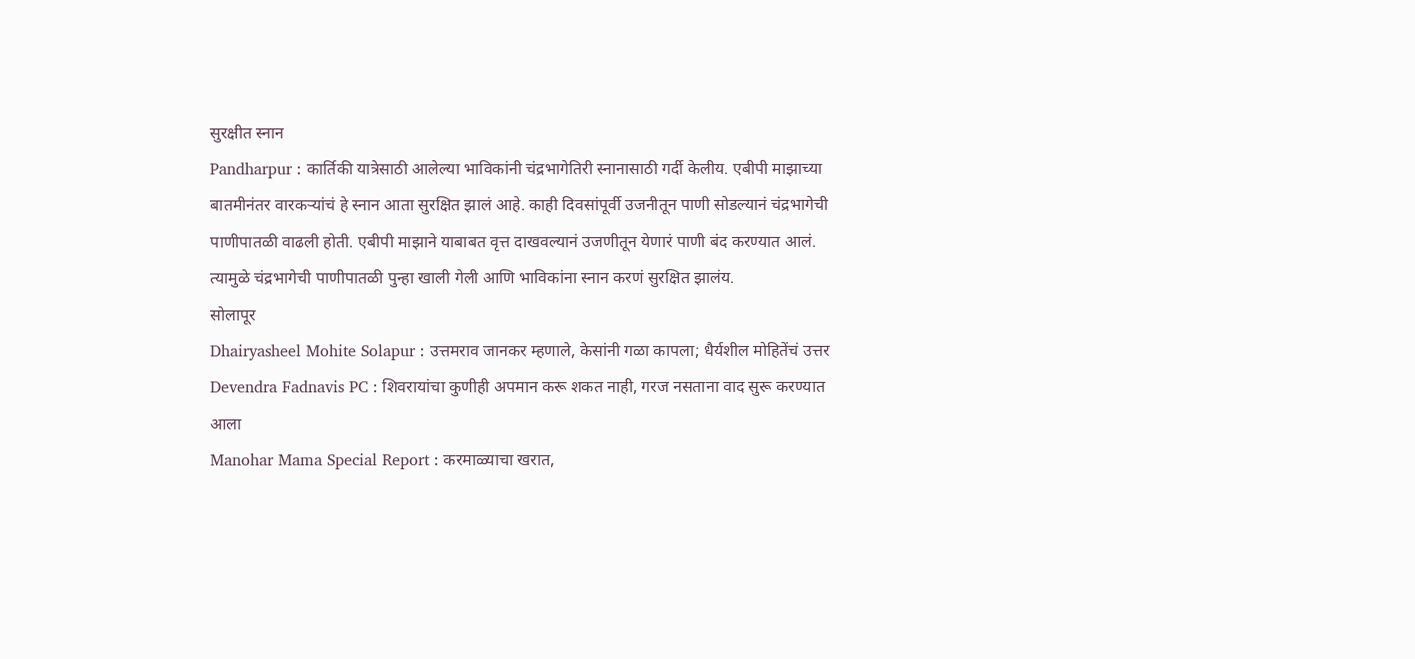सुरक्षीत स्नान
Pandharpur : कार्तिकी यात्रेसाठी आलेल्या भाविकांनी चंद्रभागेतिरी स्नानासाठी गर्दी केलीय. एबीपी माझाच्या बातमीनंतर वारकऱ्यांचं हे स्नान आता सुरक्षित झालं आहे. काही दिवसांपूर्वी उजनीतून पाणी सोडल्यानं चंद्रभागेची पाणीपातळी वाढली होती. एबीपी माझाने याबाबत वृत्त दाखवल्यानं उजणीतून येणारं पाणी बंद करण्यात आलं. त्यामुळे चंद्रभागेची पाणीपातळी पुन्हा खाली गेली आणि भाविकांना स्नान करणं सुरक्षित झालंय.
सोलापूर
Dhairyasheel Mohite Solapur : उत्तमराव जानकर म्हणाले, केसांनी गळा कापला; धैर्यशील मोहितेंचं उत्तर
Devendra Fadnavis PC : शिवरायांचा कुणीही अपमान करू शकत नाही, गरज नसताना वाद सुरू करण्यात आला
Manohar Mama Special Report : करमाळ्याचा खरात,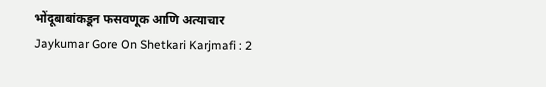भोंदूबाबांकडून फसवणूक आणि अत्याचार
Jaykumar Gore On Shetkari Karjmafi : 2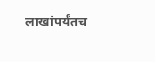लाखांपर्यंतच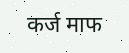कर्ज माफ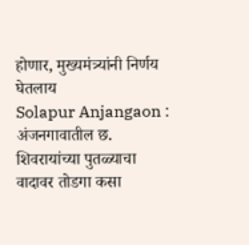होणार, मुख्यमंत्र्यांनी निर्णय घेतलाय
Solapur Anjangaon : अंजनगावातील छ. शिवरायांच्या पुतळ्याचा वादावर तोडगा कसा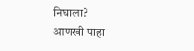निघाला?
आणखी पाहा